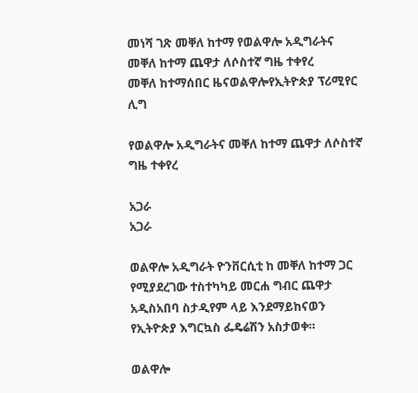መነሻ ገጽ መቐለ ከተማ የወልዋሎ አዲግራትና መቐለ ከተማ ጨዋታ ለሶስተኛ ግዜ ተቀየረ
መቐለ ከተማሰበር ዜናወልዋሎየኢትዮጵያ ፕሪሚየር ሊግ

የወልዋሎ አዲግራትና መቐለ ከተማ ጨዋታ ለሶስተኛ ግዜ ተቀየረ

አጋራ
አጋራ

ወልዋሎ አዲግራት ዮንቨርሲቲ ከ መቐለ ከተማ ጋር የሚያደረገው ተስተካካይ መርሐ ግብር ጨዋታ አዲስአበባ ስታዲየም ላይ እንደማይከናወን የኢትዮጵያ እግርኳስ ፌዴሬሽን አስታወቀ።

ወልዋሎ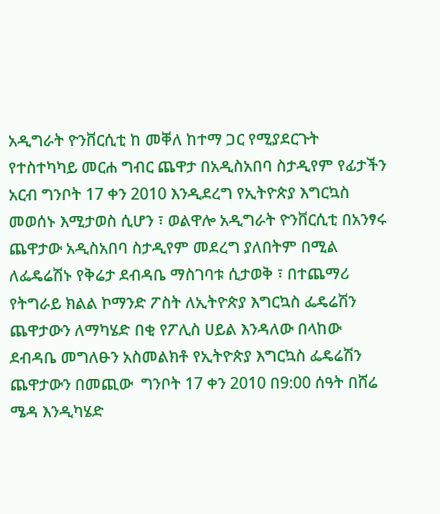አዲግራት ዮንቨርሲቲ ከ መቐለ ከተማ ጋር የሚያደርጉት የተስተካካይ መርሐ ግብር ጨዋታ በአዲስአበባ ስታዲየም የፊታችን አርብ ግንቦት 17 ቀን 2010 እንዲደረግ የኢትዮጵያ እግርኳስ መወሰኑ እሚታወስ ሲሆን ፣ ወልዋሎ አዲግራት ዮንቨርሲቲ በአንፃሩ ጨዋታው አዲስአበባ ስታዲየም መደረግ ያለበትም በሚል ለፌዴሬሽኑ የቅሬታ ደብዳቤ ማስገባቱ ሲታወቅ ፣ በተጨማሪ
የትግራይ ክልል ኮማንድ ፖስት ለኢትዮጵያ እግርኳስ ፌዴሬሽን ጨዋታውን ለማካሄድ በቂ የፖሊስ ሀይል እንዳለው በላከው ደብዳቤ መግለፁን አስመልክቶ የኢትዮጵያ እግርኳስ ፌዴሬሽን ጨዋታውን በመጪው  ግንቦት 17 ቀን 2010 በ9:00 ሰዓት በሸሬ ሜዳ እንዲካሄድ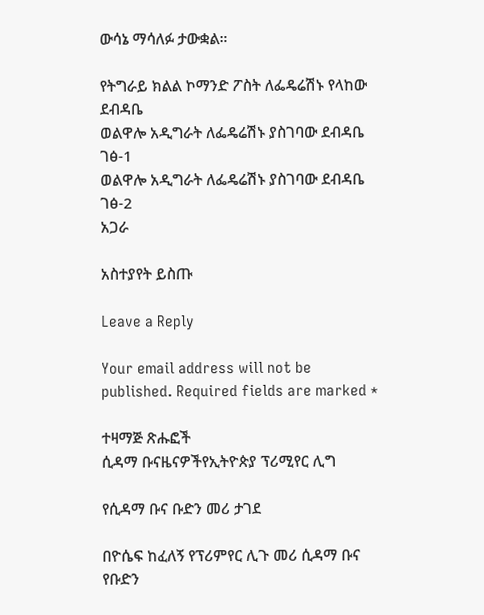ውሳኔ ማሳለፉ ታውቋል።

የትግራይ ክልል ኮማንድ ፖስት ለፌዴሬሽኑ የላከው ደብዳቤ
ወልዋሎ አዲግራት ለፌዴሬሽኑ ያስገባው ደብዳቤ ገፅ-1
ወልዋሎ አዲግራት ለፌዴሬሽኑ ያስገባው ደብዳቤ ገፅ-2
አጋራ

አስተያየት ይስጡ

Leave a Reply

Your email address will not be published. Required fields are marked *

ተዛማጅ ጽሑፎች
ሲዳማ ቡናዜናዎችየኢትዮጵያ ፕሪሚየር ሊግ

የሲዳማ ቡና ቡድን መሪ ታገደ

በዮሴፍ ከፈለኝ የፕሪምየር ሊጉ መሪ ሲዳማ ቡና የቡድን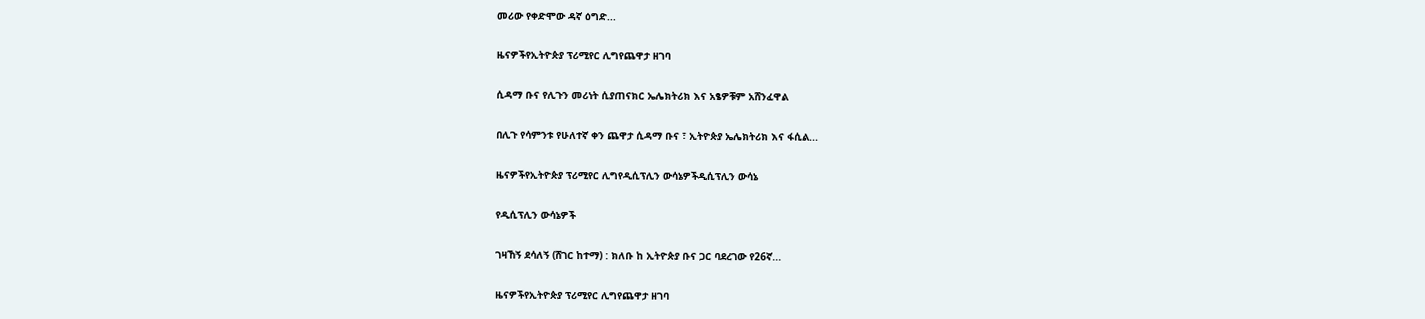መሪው የቀድሞው ዳኛ ዕግድ...

ዜናዎችየኢትዮጵያ ፕሪሚየር ሊግየጨዋታ ዘገባ

ሲዳማ ቡና የሊጉን መሪነት ሲያጠናክር ኤሌክትሪክ እና አፄዎቹም አሸንፈዋል

በሊጉ የሳምንቱ የሁለተኛ ቀን ጨዋታ ሲዳማ ቡና ፣ ኢትዮጵያ ኤሌክትሪክ እና ፋሲል...

ዜናዎችየኢትዮጵያ ፕሪሚየር ሊግየዲሲፕሊን ውሳኔዎችዲሲፕሊን ውሳኔ

የዲሲፕሊን ውሳኔዎች

ገዛኸኝ ደሳለኝ (ሸገር ከተማ) : ክለቡ ከ ኢትዮጵያ ቡና ጋር ባደረገው የ26ኛ...

ዜናዎችየኢትዮጵያ ፕሪሚየር ሊግየጨዋታ ዘገባ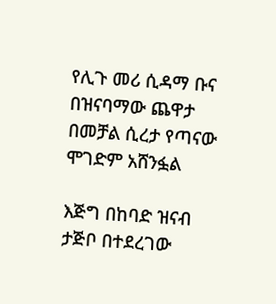የሊጉ መሪ ሲዳማ ቡና በዝናባማው ጨዋታ በመቻል ሲረታ የጣናው ሞገድም አሸንፏል

እጅግ በከባድ ዝናብ ታጅቦ በተደረገው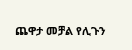ጨዋታ መቻል የሊጉን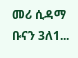መሪ ሲዳማ ቡናን 3ለ1...